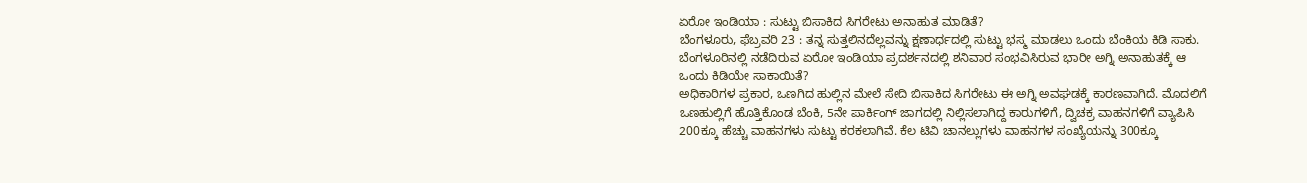ಏರೋ ಇಂಡಿಯಾ : ಸುಟ್ಟು ಬಿಸಾಕಿದ ಸಿಗರೇಟು ಅನಾಹುತ ಮಾಡಿತೆ?
ಬೆಂಗಳೂರು, ಫೆಬ್ರವರಿ 23 : ತನ್ನ ಸುತ್ತಲಿನದೆಲ್ಲವನ್ನು ಕ್ಷಣಾರ್ಧದಲ್ಲಿ ಸುಟ್ಟು ಭಸ್ಮ ಮಾಡಲು ಒಂದು ಬೆಂಕಿಯ ಕಿಡಿ ಸಾಕು. ಬೆಂಗಳೂರಿನಲ್ಲಿ ನಡೆದಿರುವ ಏರೋ ಇಂಡಿಯಾ ಪ್ರದರ್ಶನದಲ್ಲಿ ಶನಿವಾರ ಸಂಭವಿಸಿರುವ ಭಾರೀ ಅಗ್ನಿ ಅನಾಹುತಕ್ಕೆ ಆ ಒಂದು ಕಿಡಿಯೇ ಸಾಕಾಯಿತೆ?
ಅಧಿಕಾರಿಗಳ ಪ್ರಕಾರ, ಒಣಗಿದ ಹುಲ್ಲಿನ ಮೇಲೆ ಸೇದಿ ಬಿಸಾಕಿದ ಸಿಗರೇಟು ಈ ಅಗ್ನಿ ಅವಘಡಕ್ಕೆ ಕಾರಣವಾಗಿದೆ. ಮೊದಲಿಗೆ ಒಣಹುಲ್ಲಿಗೆ ಹೊತ್ತಿಕೊಂಡ ಬೆಂಕಿ, 5ನೇ ಪಾರ್ಕಿಂಗ್ ಜಾಗದಲ್ಲಿ ನಿಲ್ಲಿಸಲಾಗಿದ್ದ ಕಾರುಗಳಿಗೆ, ದ್ವಿಚಕ್ರ ವಾಹನಗಳಿಗೆ ವ್ಯಾಪಿಸಿ 200ಕ್ಕೂ ಹೆಚ್ಚು ವಾಹನಗಳು ಸುಟ್ಟು ಕರಕಲಾಗಿವೆ. ಕೆಲ ಟಿವಿ ಚಾನಲ್ಲುಗಳು ವಾಹನಗಳ ಸಂಖ್ಯೆಯನ್ನು 300ಕ್ಕೂ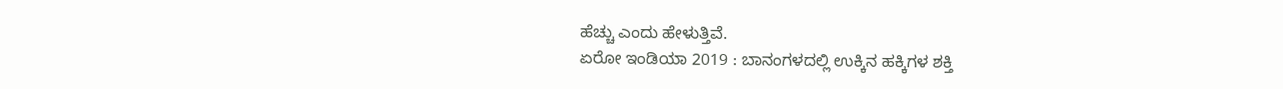ಹೆಚ್ಚು ಎಂದು ಹೇಳುತ್ತಿವೆ.
ಏರೋ ಇಂಡಿಯಾ 2019 : ಬಾನಂಗಳದಲ್ಲಿ ಉಕ್ಕಿನ ಹಕ್ಕಿಗಳ ಶಕ್ತಿ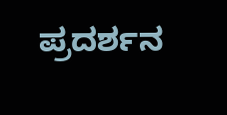ಪ್ರದರ್ಶನ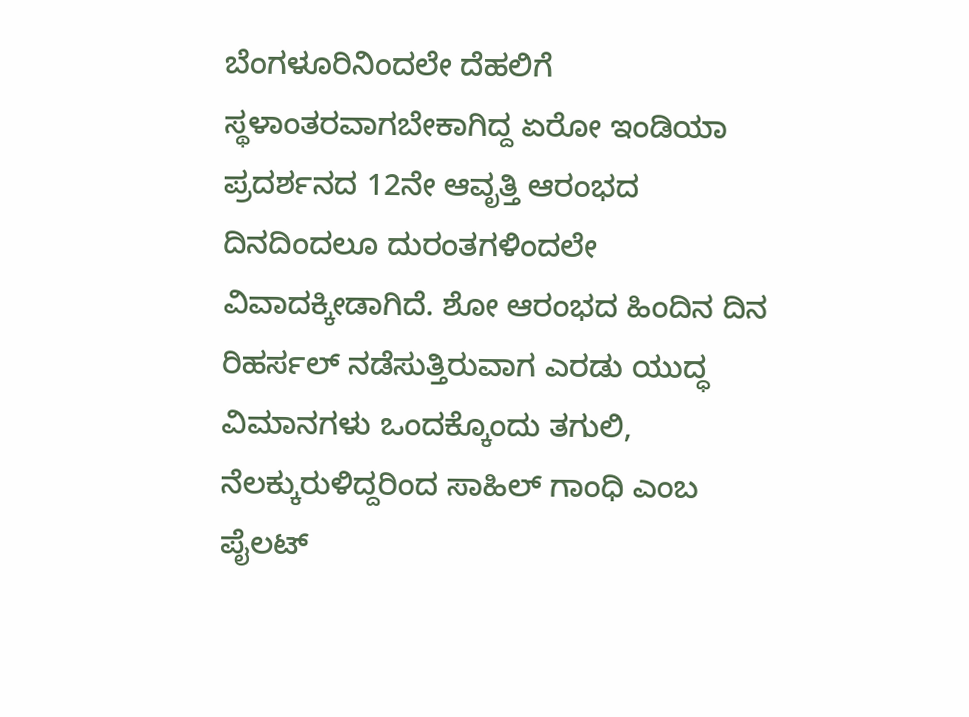ಬೆಂಗಳೂರಿನಿಂದಲೇ ದೆಹಲಿಗೆ ಸ್ಥಳಾಂತರವಾಗಬೇಕಾಗಿದ್ದ ಏರೋ ಇಂಡಿಯಾ ಪ್ರದರ್ಶನದ 12ನೇ ಆವೃತ್ತಿ ಆರಂಭದ ದಿನದಿಂದಲೂ ದುರಂತಗಳಿಂದಲೇ ವಿವಾದಕ್ಕೀಡಾಗಿದೆ. ಶೋ ಆರಂಭದ ಹಿಂದಿನ ದಿನ ರಿಹರ್ಸಲ್ ನಡೆಸುತ್ತಿರುವಾಗ ಎರಡು ಯುದ್ಧ ವಿಮಾನಗಳು ಒಂದಕ್ಕೊಂದು ತಗುಲಿ, ನೆಲಕ್ಕುರುಳಿದ್ದರಿಂದ ಸಾಹಿಲ್ ಗಾಂಧಿ ಎಂಬ ಪೈಲಟ್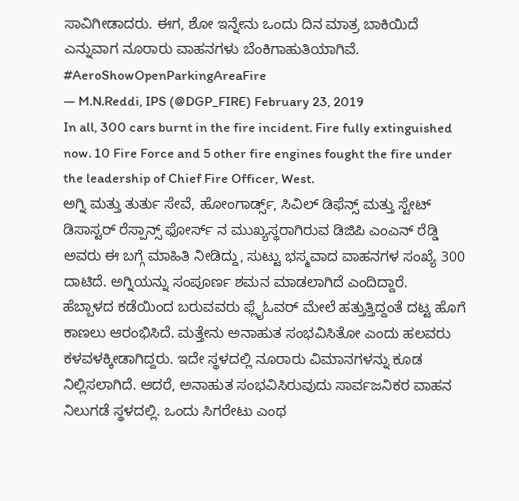ಸಾವಿಗೀಡಾದರು. ಈಗ, ಶೋ ಇನ್ನೇನು ಒಂದು ದಿನ ಮಾತ್ರ ಬಾಕಿಯಿದೆ ಎನ್ನುವಾಗ ನೂರಾರು ವಾಹನಗಳು ಬೆಂಕಿಗಾಹುತಿಯಾಗಿವೆ.
#AeroShowOpenParkingAreaFire
— M.N.Reddi, IPS (@DGP_FIRE) February 23, 2019
In all, 300 cars burnt in the fire incident. Fire fully extinguished now. 10 Fire Force and 5 other fire engines fought the fire under the leadership of Chief Fire Officer, West.
ಅಗ್ನಿ ಮತ್ತು ತುರ್ತು ಸೇವೆ, ಹೋಂಗಾರ್ಡ್ಸ್, ಸಿವಿಲ್ ಡಿಫೆನ್ಸ್ ಮತ್ತು ಸ್ಟೇಟ್ ಡಿಸಾಸ್ಟರ್ ರೆಸ್ಪಾನ್ಸ್ ಫೋರ್ಸ್ ನ ಮುಖ್ಯಸ್ಥರಾಗಿರುವ ಡಿಜಿಪಿ ಎಂಎನ್ ರೆಡ್ಡಿ ಅವರು ಈ ಬಗ್ಗೆ ಮಾಹಿತಿ ನೀಡಿದ್ದು, ಸುಟ್ಟು ಭಸ್ಮವಾದ ವಾಹನಗಳ ಸಂಖ್ಯೆ 300 ದಾಟಿದೆ. ಅಗ್ನಿಯನ್ನು ಸಂಪೂರ್ಣ ಶಮನ ಮಾಡಲಾಗಿದೆ ಎಂದಿದ್ದಾರೆ.
ಹೆಬ್ಬಾಳದ ಕಡೆಯಿಂದ ಬರುವವರು ಫ್ಲೈಓವರ್ ಮೇಲೆ ಹತ್ತುತ್ತಿದ್ದಂತೆ ದಟ್ಟ ಹೊಗೆ ಕಾಣಲು ಆರಂಭಿಸಿದೆ. ಮತ್ತೇನು ಅನಾಹುತ ಸಂಭವಿಸಿತೋ ಎಂದು ಹಲವರು ಕಳವಳಕ್ಕೀಡಾಗಿದ್ದರು. ಇದೇ ಸ್ಥಳದಲ್ಲಿ ನೂರಾರು ವಿಮಾನಗಳನ್ನು ಕೂಡ ನಿಲ್ಲಿಸಲಾಗಿದೆ. ಆದರೆ, ಅನಾಹುತ ಸಂಭವಿಸಿರುವುದು ಸಾರ್ವಜನಿಕರ ವಾಹನ ನಿಲುಗಡೆ ಸ್ಥಳದಲ್ಲಿ. ಒಂದು ಸಿಗರೇಟು ಎಂಥ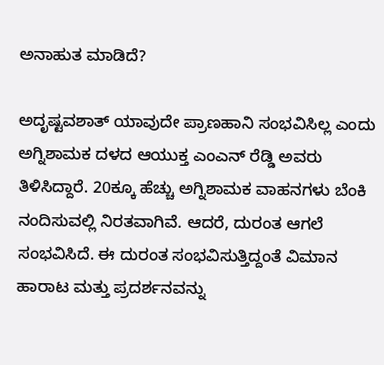ಅನಾಹುತ ಮಾಡಿದೆ?

ಅದೃಷ್ಟವಶಾತ್ ಯಾವುದೇ ಪ್ರಾಣಹಾನಿ ಸಂಭವಿಸಿಲ್ಲ ಎಂದು ಅಗ್ನಿಶಾಮಕ ದಳದ ಆಯುಕ್ತ ಎಂಎನ್ ರೆಡ್ಡಿ ಅವರು ತಿಳಿಸಿದ್ದಾರೆ. 20ಕ್ಕೂ ಹೆಚ್ಚು ಅಗ್ನಿಶಾಮಕ ವಾಹನಗಳು ಬೆಂಕಿ ನಂದಿಸುವಲ್ಲಿ ನಿರತವಾಗಿವೆ. ಆದರೆ, ದುರಂತ ಆಗಲೆ ಸಂಭವಿಸಿದೆ. ಈ ದುರಂತ ಸಂಭವಿಸುತ್ತಿದ್ದಂತೆ ವಿಮಾನ ಹಾರಾಟ ಮತ್ತು ಪ್ರದರ್ಶನವನ್ನು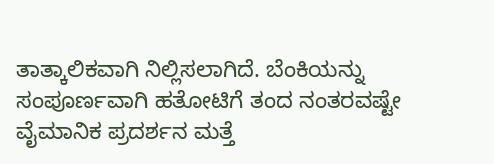ತಾತ್ಕಾಲಿಕವಾಗಿ ನಿಲ್ಲಿಸಲಾಗಿದೆ. ಬೆಂಕಿಯನ್ನು ಸಂಪೂರ್ಣವಾಗಿ ಹತೋಟಿಗೆ ತಂದ ನಂತರವಷ್ಟೇ ವೈಮಾನಿಕ ಪ್ರದರ್ಶನ ಮತ್ತೆ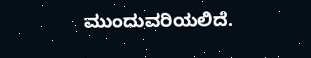ಮುಂದುವರಿಯಲಿದೆ.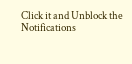Click it and Unblock the Notifications